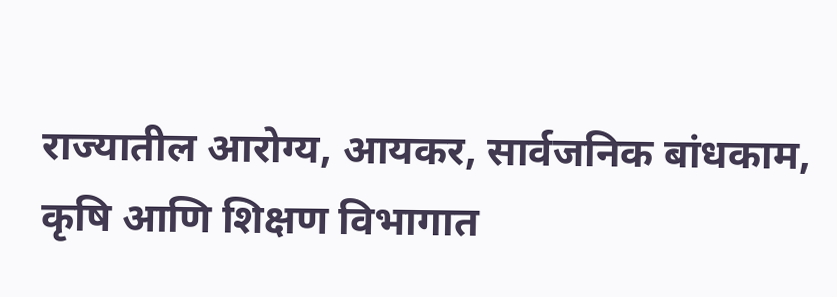राज्यातील आरोग्य, आयकर, सार्वजनिक बांधकाम, कृषि आणि शिक्षण विभागात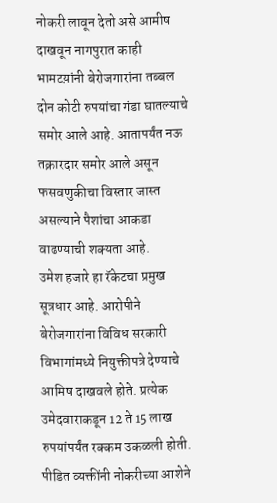नोकरी लावून देतो असे आमीष दाखवून नागपुरात काही भामटय़ांनी बेरोजगारांना तब्बल दोन कोटी रुपयांचा गंडा घातल्याचे समोर आले आहे. आतापर्यंत नऊ तक्रारदार समोर आले असून फसवणुकीचा विस्तार जास्त असल्याने पैशांचा आकडा वाढण्याची शक्यता आहे.
उमेश हजारे हा रॅकेटचा प्रमुख सूत्रधार आहे. आरोपीने बेरोजगारांना विविध सरकारी विभागांमध्ये नियुक्तीपत्रे देण्याचे आमिष दाखवले होते. प्रत्येक उमेदवाराकडून 12 ते 15 लाख रुपयांपर्यंत रक्कम उकळली होती. पीडित व्यक्तींनी नोकरीच्या आशेने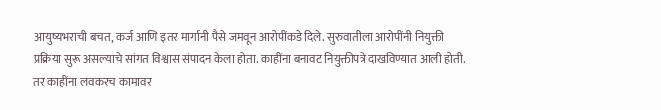आयुष्यभराची बचत, कर्ज आणि इतर मार्गानी पैसे जमवून आरोपींकडे दिले. सुरुवातीला आरोपींनी नियुक्ती प्रक्रिया सुरू असल्याचे सांगत विश्वास संपादन केला होता. काहींना बनावट नियुक्तीपत्रे दाखविण्यात आली होती. तर काहींना लवकरच कामावर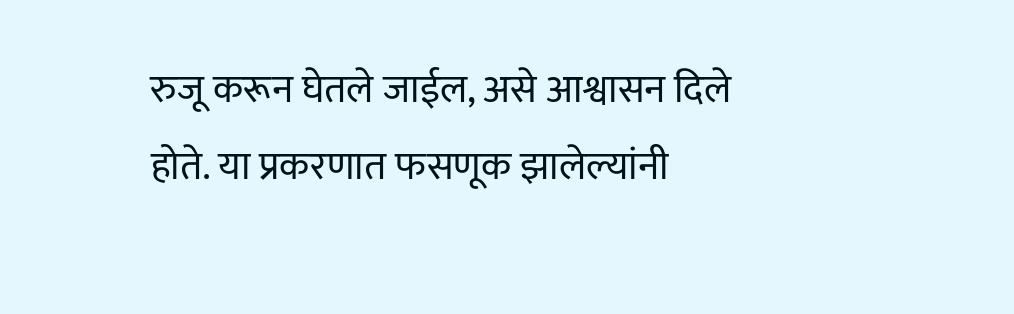रुजू करून घेतले जाईल, असे आश्वासन दिले होते. या प्रकरणात फसणूक झालेल्यांनी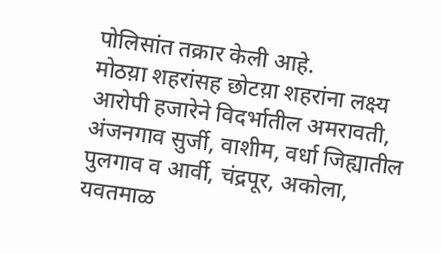पोलिसांत तक्रार केली आहे.
मोठय़ा शहरांसह छोटय़ा शहरांना लक्ष्य
आरोपी हजारेने विदर्भातील अमरावती, अंजनगाव सुर्जी, वाशीम, वर्धा जिह्यातील पुलगाव व आर्वी, चंद्रपूर, अकोला, यवतमाळ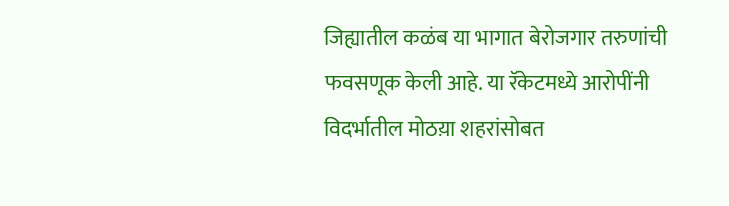जिह्यातील कळंब या भागात बेरोजगार तरुणांची फवसणूक केली आहे. या रॅकेटमध्ये आरोपींनी विदर्भातील मोठय़ा शहरांसोबत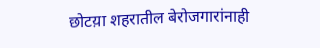छोटय़ा शहरातील बेरोजगारांनाही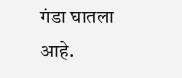गंडा घातला आहे.